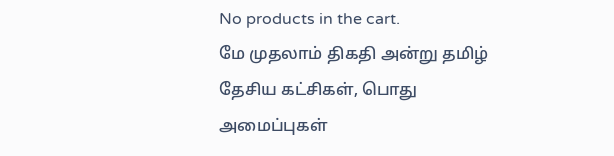No products in the cart.
மே முதலாம் திகதி அன்று தமிழ் தேசிய கட்சிகள், பொது அமைப்புகள்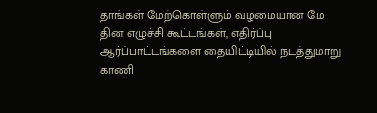தாங்கள் மேற்கொள்ளும் வழமையான மே தின எழுச்சி கூட்டங்கள், எதிர்ப்பு ஆர்ப்பாட்டங்களை தையிட்டியில் நடத்துமாறு காணி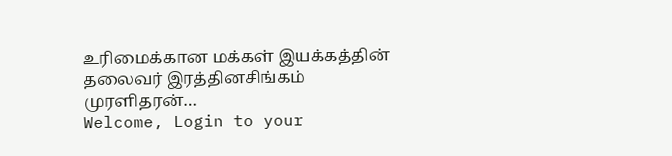உரிமைக்கான மக்கள் இயக்கத்தின் தலைவர் இரத்தினசிங்கம் முரளிதரன்…
Welcome, Login to your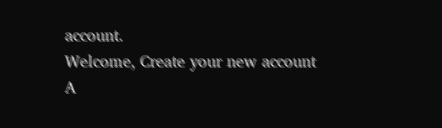account.
Welcome, Create your new account
A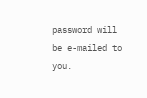password will be e-mailed to you.